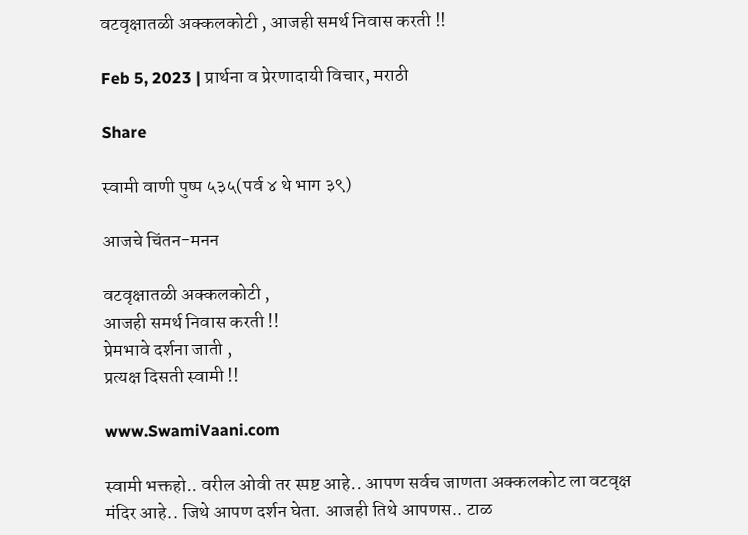वटवृक्षातळी अक्कलकोटी , आजही समर्थ निवास करती !!

Feb 5, 2023 | प्रार्थना व प्रेरणादायी विचार, मराठी

Share

स्वामी वाणी पुष्प ५३५(पर्व ४ थे भाग ३९)

आजचे चिंतन-मनन

वटवृक्षातळी अक्कलकोटी ,
आजही समर्थ निवास करती !!
प्रेमभावे दर्शना जाती ,
प्रत्यक्ष दिसती स्वामी !!

www.SwamiVaani.com

स्वामी भक्तहो.. वरील ओवी तर स्पष्ट आहे.. आपण सर्वच जाणता अक्कलकोट ला वटवृक्ष मंदिर आहे.. जिथे आपण दर्शन घेता. आजही तिथे आपणस.. टाळ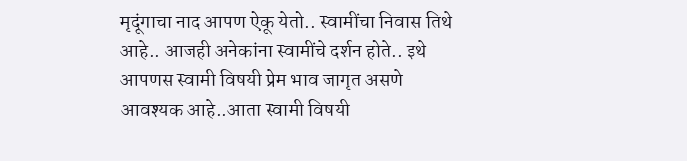मृदूंगाचा नाद आपण ऐकू येतो.. स्वामींचा निवास तिथे आहे.. आजही अनेकांना स्वामींचे दर्शन होते.. इथे आपणस स्वामी विषयी प्रेम भाव जागृत असणे आवश्यक आहे..आता स्वामी विषयी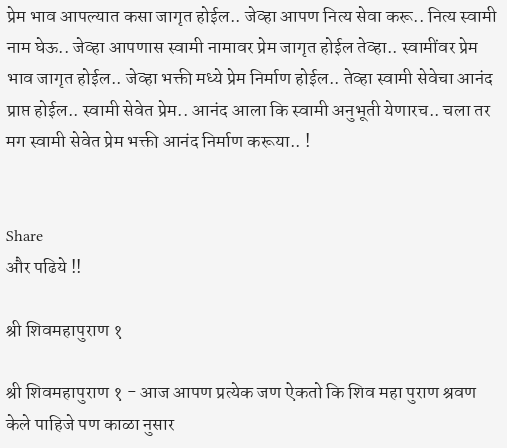प्रेम भाव आपल्यात कसा जागृत होईल.. जेव्हा आपण नित्य सेवा करू.. नित्य स्वामी नाम घेऊ.. जेव्हा आपणास स्वामी नामावर प्रेम जागृत होईल तेव्हा.. स्वामींवर प्रेम भाव जागृत होईल.. जेव्हा भक्ती मध्ये प्रेम निर्माण होईल.. तेव्हा स्वामी सेवेचा आनंद प्राप्त होईल.. स्वामी सेवेत प्रेम.. आनंद आला कि स्वामी अनुभूती येणारच.. चला तर मग स्वामी सेवेत प्रेम भक्ती आनंद निर्माण करूया.. !


Share
और पढिये !!

श्री शिवमहापुराण १

श्री शिवमहापुराण १ - आज आपण प्रत्येक जण ऐकतो कि शिव महा पुराण श्रवण केले पाहिजे पण काळा नुसार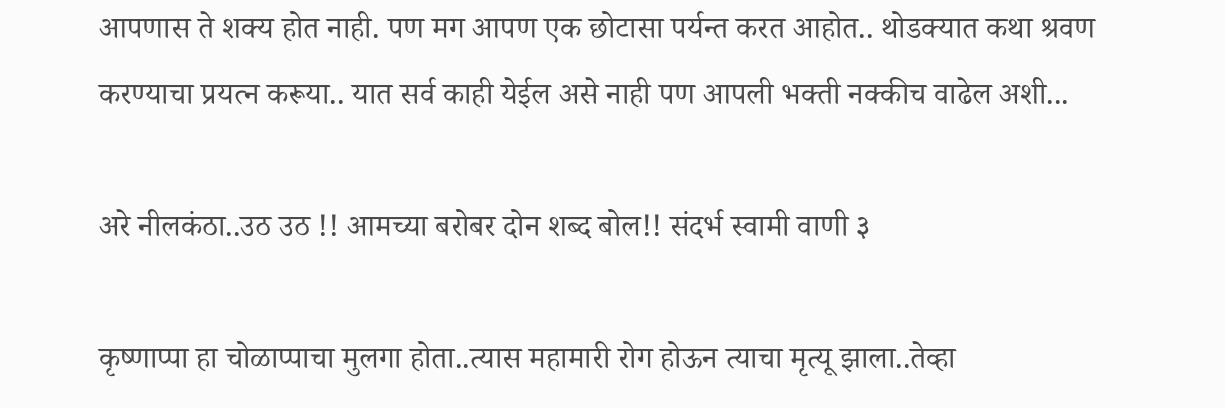आपणास ते शक्य होत नाही. पण मग आपण एक छोटासा पर्यन्त करत आहोत.. थोडक्यात कथा श्रवण करण्याचा प्रयत्न करूया.. यात सर्व काही येईल असे नाही पण आपली भक्ती नक्कीच वाढेल अशी...

अरे नीलकंठा..उठ उठ !! आमच्या बरोबर दोन शब्द बोल!! संदर्भ स्वामी वाणी ३

कृष्णाप्पा हा चोळाप्पाचा मुलगा होता..त्यास महामारी रोग होऊन त्याचा मृत्यू झाला..तेव्हा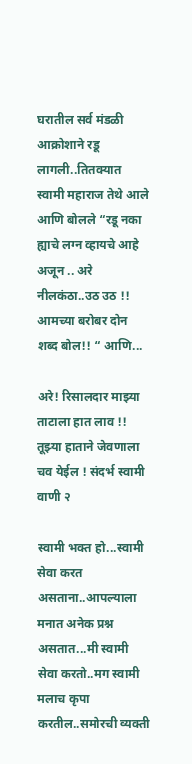घरातील सर्व मंडळी आक्रोशाने रडू लागली..तितक्यात स्वामी महाराज तेथे आले आणि बोलले “रडू नका ह्याचे लग्न व्हायचे आहे अजून .. अरे नीलकंठा..उठ उठ !! आमच्या बरोबर दोन शब्द बोल!! “ आणि...

अरे! रिसालदार माझ्या ताटाला हात लाव !! तूझ्या हाताने जेवणाला चव येईल ! संदर्भ स्वामी वाणी २

स्वामी भक्त हो...स्वामी सेवा करत असताना..आपल्याला मनात अनेक प्रश्न असतात...मी स्वामी सेवा करतो..मग स्वामी मलाच कृपा करतील..समोरची व्यक्ती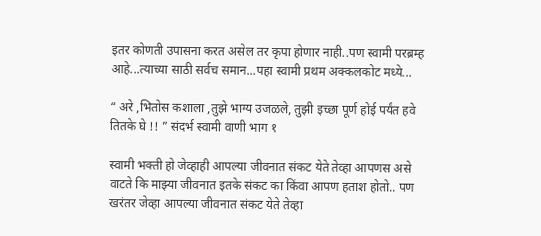इतर कोणती उपासना करत असेल तर कृपा होणार नाही..पण स्वामी परब्रम्ह आहे...त्याच्या साठी सर्वच समान...पहा स्वामी प्रथम अक्कलकोट मध्ये...

“ अरे ,भितोस कशाला ,तुझे भाग्य उजळले, तुझी इच्छा पूर्ण होई पर्यंत हवे तितके घे !! ” संदर्भ स्वामी वाणी भाग १

स्वामी भक्ती हो जेव्हाही आपल्या जीवनात संकट येते तेव्हा आपणस असे वाटते कि माझ्या जीवनात इतके संकट का किंवा आपण हताश होतो.. पण खरंतर जेव्हा आपल्या जीवनात संकट येते तेव्हा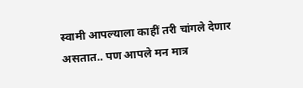स्वामी आपल्याला काहीं तरी चांगले देणार असतात.. पण आपले मन मात्र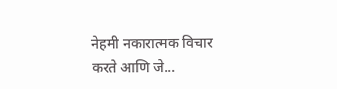नेहमी नकारात्मक विचार करते आणि जे...